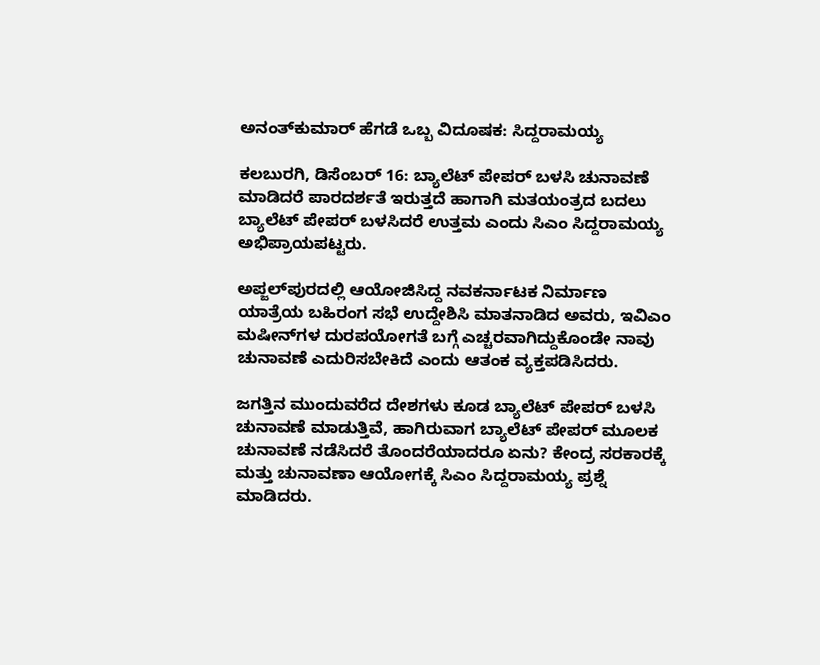ಅನಂತ್‌ಕುಮಾರ್ ಹೆಗಡೆ ಒಬ್ಬ ವಿದೂಷಕ: ಸಿದ್ದರಾಮಯ್ಯ

ಕಲಬುರಗಿ, ಡಿಸೆಂಬರ್ 16: ಬ್ಯಾಲೆಟ್ ಪೇಪರ್ ಬಳಸಿ ಚುನಾವಣೆ ಮಾಡಿದರೆ ಪಾರದರ್ಶತೆ ಇರುತ್ತದೆ ಹಾಗಾಗಿ ಮತಯಂತ್ರದ ಬದಲು ಬ್ಯಾಲೆಟ್ ಪೇಪರ್ ಬಳಸಿದರೆ ಉತ್ತಮ ಎಂದು ಸಿಎಂ ಸಿದ್ದರಾಮಯ್ಯ ಅಭಿಪ್ರಾಯಪಟ್ಟರು.

ಅಪ್ಜಲ್‌ಪುರದಲ್ಲಿ ಆಯೋಜಿಸಿದ್ದ ನವಕರ್ನಾಟಕ ನಿರ್ಮಾಣ ಯಾತ್ರೆಯ ಬಹಿರಂಗ ಸಭೆ ಉದ್ದೇಶಿಸಿ ಮಾತನಾಡಿದ ಅವರು, ಇವಿಎಂ ಮಷೀನ್‌ಗಳ ದುರಪಯೋಗತೆ ಬಗ್ಗೆ ಎಚ್ಚರವಾಗಿದ್ದುಕೊಂಡೇ ನಾವು ಚುನಾವಣೆ ಎದುರಿಸಬೇಕಿದೆ ಎಂದು ಆತಂಕ ವ್ಯಕ್ತಪಡಿಸಿದರು.

ಜಗತ್ತಿನ ಮುಂದುವರೆದ ದೇಶಗಳು ಕೂಡ ಬ್ಯಾಲೆಟ್ ಪೇಪರ್ ಬಳಸಿ ಚುನಾವಣೆ ಮಾಡುತ್ತಿವೆ, ಹಾಗಿರುವಾಗ ಬ್ಯಾಲೆಟ್ ಪೇಪರ್ ಮೂಲಕ ಚುನಾವಣೆ ನಡೆಸಿದರೆ ತೊಂದರೆಯಾದರೂ ಏನು? ಕೇಂದ್ರ ಸರಕಾರಕ್ಕೆ ಮತ್ತು ಚುನಾವಣಾ ಆಯೋಗಕ್ಕೆ ಸಿಎಂ ಸಿದ್ದರಾಮಯ್ಯ ಪ್ರಶ್ನೆ ಮಾಡಿದರು.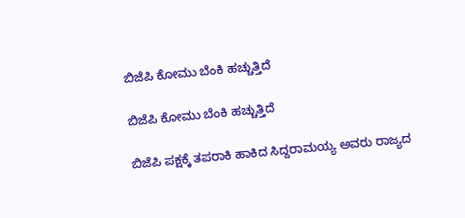ಬಿಜೆಪಿ ಕೋಮು ಬೆಂಕಿ ಹಚ್ಚುತ್ತಿದೆ

ಬಿಜೆಪಿ ಕೋಮು ಬೆಂಕಿ ಹಚ್ಚುತ್ತಿದೆ

ಬಿಜೆಪಿ ಪಕ್ಷಕ್ಕೆ ತಪರಾಕಿ ಹಾಕಿದ ಸಿದ್ದರಾಮಯ್ಯ ಅವರು ರಾಜ್ಯದ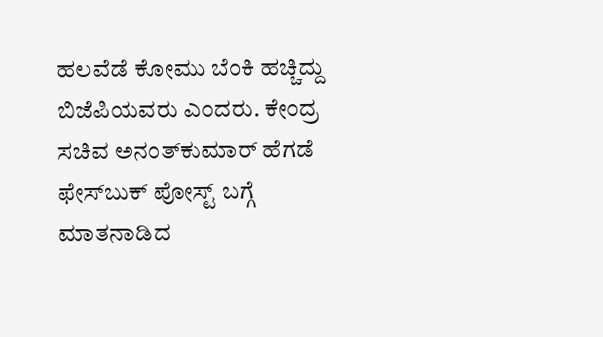ಹಲವೆಡೆ ಕೋಮು ಬೆಂಕಿ ಹಚ್ಚಿದ್ದು ಬಿಜೆಪಿಯವರು ಎಂದರು. ಕೇಂದ್ರ ಸಚಿವ ಅನಂತ್‌ಕುಮಾರ್ ಹೆಗಡೆ ಫೇಸ್‌ಬುಕ್ ಪೋಸ್ಟ್ ಬಗ್ಗೆ ಮಾತನಾಡಿದ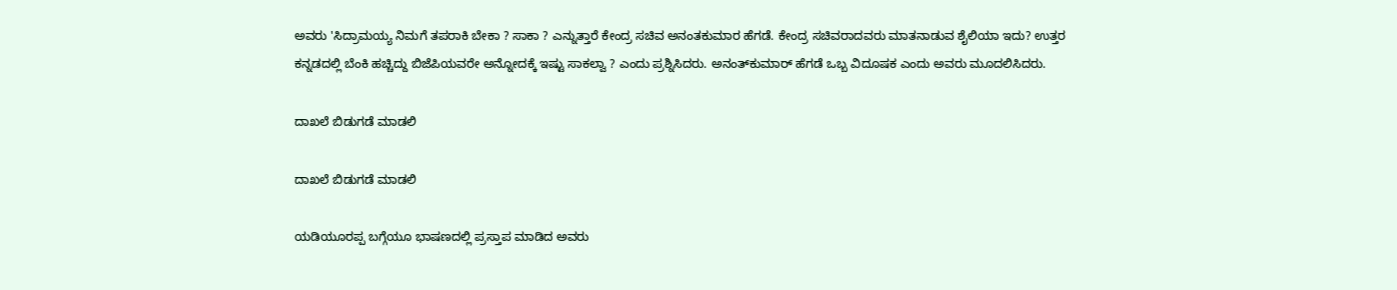ಅವರು 'ಸಿದ್ರಾಮಯ್ಯ ನಿಮಗೆ ತಪರಾಕಿ ಬೇಕಾ ? ಸಾಕಾ ? ಎನ್ನುತ್ತಾರೆ ಕೇಂದ್ರ ಸಚಿವ ಅನಂತಕುಮಾರ ಹೆಗಡೆ. ಕೇಂದ್ರ ಸಚಿವರಾದವರು ಮಾತನಾಡುವ ಶೈಲಿಯಾ ಇದು? ಉತ್ತರ ಕನ್ನಡದಲ್ಲಿ ಬೆಂಕಿ ಹಚ್ಚಿದ್ದು ಬಿಜೆಪಿಯವರೇ ಅನ್ನೋದಕ್ಕೆ ಇಷ್ಟು ಸಾಕಲ್ವಾ ? ಎಂದು ಪ್ರಶ್ನಿಸಿದರು. ಅನಂತ್‌ಕುಮಾರ್ ಹೆಗಡೆ ಒಬ್ಬ ವಿದೂಷಕ ಎಂದು ಅವರು ಮೂದಲಿಸಿದರು.

ದಾಖಲೆ ಬಿಡುಗಡೆ ಮಾಡಲಿ

ದಾಖಲೆ ಬಿಡುಗಡೆ ಮಾಡಲಿ

ಯಡಿಯೂರಪ್ಪ ಬಗ್ಗೆಯೂ ಭಾಷಣದಲ್ಲಿ ಪ್ರಸ್ತಾಪ ಮಾಡಿದ ಅವರು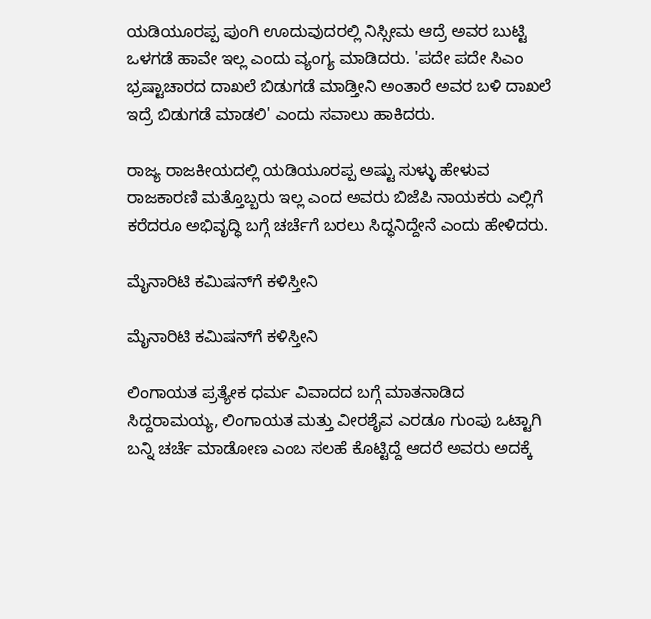ಯಡಿಯೂರಪ್ಪ ಪುಂಗಿ ಊದುವುದರಲ್ಲಿ ನಿಸ್ಸೀಮ ಆದ್ರೆ ಅವರ ಬುಟ್ಟಿ ಒಳಗಡೆ ಹಾವೇ ಇಲ್ಲ ಎಂದು ವ್ಯಂಗ್ಯ ಮಾಡಿದರು. 'ಪದೇ ಪದೇ ಸಿಎಂ ಭ್ರಷ್ಟಾಚಾರದ ದಾಖಲೆ ಬಿಡುಗಡೆ ಮಾಡ್ತೀನಿ ಅಂತಾರೆ ಅವರ ಬಳಿ ದಾಖಲೆ ಇದ್ರೆ ಬಿಡುಗಡೆ ಮಾಡಲಿ' ಎಂದು ಸವಾಲು ಹಾಕಿದರು.

ರಾಜ್ಯ ರಾಜಕೀಯದಲ್ಲಿ ಯಡಿಯೂರಪ್ಪ ಅಷ್ಟು ಸುಳ್ಳು ಹೇಳುವ ರಾಜಕಾರಣಿ ಮತ್ತೊಬ್ಬರು ಇಲ್ಲ ಎಂದ ಅವರು ಬಿಜೆಪಿ ನಾಯಕರು ಎಲ್ಲಿಗೆ ಕರೆದರೂ ಅಭಿವೃದ್ಧಿ ಬಗ್ಗೆ ಚರ್ಚೆಗೆ ಬರಲು ಸಿದ್ಧನಿದ್ದೇನೆ ಎಂದು ಹೇಳಿದರು.

ಮೈನಾರಿಟಿ ಕಮಿಷನ್‌ಗೆ ಕಳಿಸ್ತೀನಿ

ಮೈನಾರಿಟಿ ಕಮಿಷನ್‌ಗೆ ಕಳಿಸ್ತೀನಿ

ಲಿಂಗಾಯತ ಪ್ರತ್ಯೇಕ ಧರ್ಮ ವಿವಾದದ ಬಗ್ಗೆ ಮಾತನಾಡಿದ ಸಿದ್ದರಾಮಯ್ಯ, ಲಿಂಗಾಯತ ಮತ್ತು ವೀರಶೈವ ಎರಡೂ ಗುಂಪು ಒಟ್ಟಾಗಿ ಬನ್ನಿ ಚರ್ಚೆ ಮಾಡೋಣ ಎಂಬ ಸಲಹೆ ಕೊಟ್ಟಿದ್ದೆ ಆದರೆ ಅವರು ಅದಕ್ಕೆ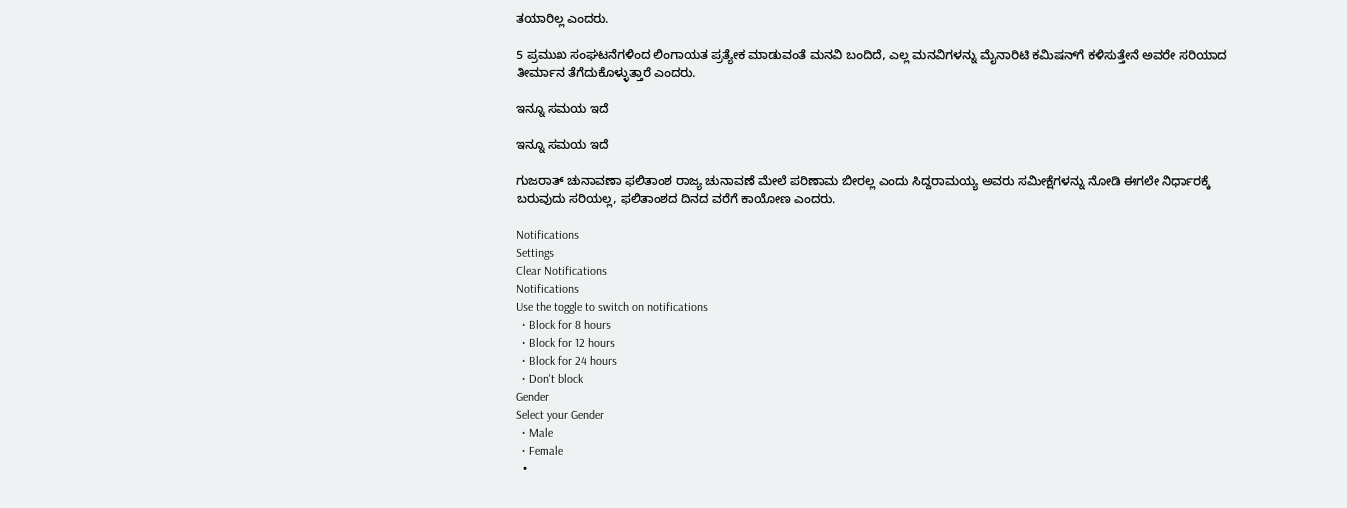ತಯಾರಿಲ್ಲ ಎಂದರು.

5 ಪ್ರಮುಖ ಸಂಘಟನೆಗಳಿಂದ ಲಿಂಗಾಯತ ಪ್ರತ್ಯೇಕ ಮಾಡುವಂತೆ ಮನವಿ ಬಂದಿದೆ, ಎಲ್ಲ ಮನವಿಗಳನ್ನು ಮೈನಾರಿಟಿ ಕಮಿಷನ್‌ಗೆ ಕಳಿಸುತ್ತೇನೆ ಅವರೇ ಸರಿಯಾದ ತೀರ್ಮಾನ ತೆಗೆದುಕೊಳ್ಳುತ್ತಾರೆ ಎಂದರು.

ಇನ್ನೂ ಸಮಯ ಇದೆ

ಇನ್ನೂ ಸಮಯ ಇದೆ

ಗುಜರಾತ್ ಚುನಾವಣಾ ಫಲಿತಾಂಶ ರಾಜ್ಯ ಚುನಾವಣೆ ಮೇಲೆ ಪರಿಣಾಮ ಬೀರಲ್ಲ ಎಂದು ಸಿದ್ದರಾಮಯ್ಯ ಅವರು ಸಮೀಕ್ಷೆಗಳನ್ನು ನೋಡಿ ಈಗಲೇ ನಿರ್ಧಾರಕ್ಕೆ ಬರುವುದು ಸರಿಯಲ್ಲ, ಫಲಿತಾಂಶದ ದಿನದ ವರೆಗೆ ಕಾಯೋಣ ಎಂದರು.

Notifications
Settings
Clear Notifications
Notifications
Use the toggle to switch on notifications
  • Block for 8 hours
  • Block for 12 hours
  • Block for 24 hours
  • Don't block
Gender
Select your Gender
  • Male
  • Female
  •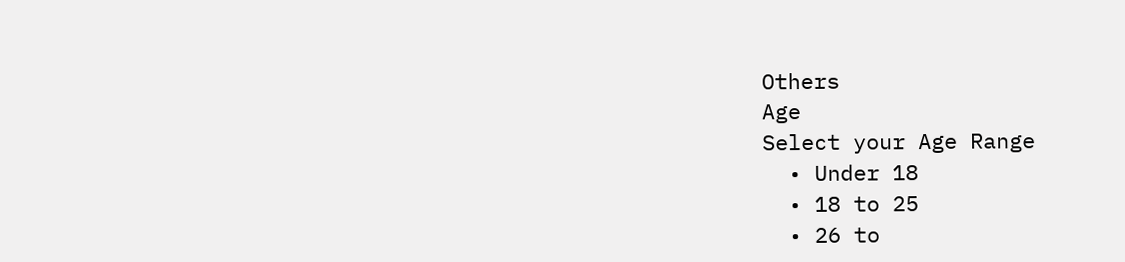Others
Age
Select your Age Range
  • Under 18
  • 18 to 25
  • 26 to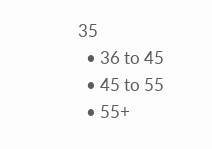35
  • 36 to 45
  • 45 to 55
  • 55+